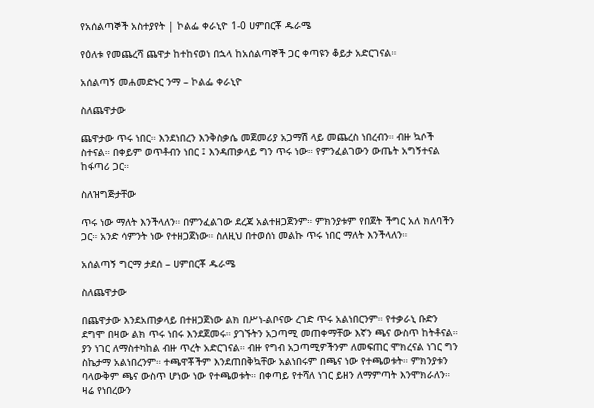የአሰልጣኞች አስተያየት | ኮልፌ ቀራኒዮ 1-0 ሀምበርቾ ዱራሜ

የዕለቱ የመጨረሻ ጨዋታ ከተከናወነ በኋላ ከአሰልጣኞች ጋር ቀጣዩን ቆይታ አድርገናል።

አሰልጣኝ መሐመድኑር ንማ – ኮልፌ ቀራኒዮ

ስለጨዋታው

ጨዋታው ጥሩ ነበር። እንደነበረን እንቅስቃሴ መጀመሪያ አጋማሽ ላይ መጨረስ ነበረብን። ብዙ ኳሶች ስተናል። በቀይም ወጥቶብን ነበር ፤ እንዳጠቃላይ ግን ጥሩ ነው። የምንፈልገውን ውጤት አግኝተናል ከፋጣሪ ጋር።

ስለዝግጅታቸው

ጥሩ ነው ማለት እንችላለን። በምንፈልገው ደረጃ አልተዘጋጀንም። ምክንያቱም የበጀት ችግር አለ ክለባችን ጋር። አንድ ሳምንት ነው የተዘጋጀነው። ስለዚህ በተወሰነ መልኩ ጥሩ ነበር ማለት እንችላለን።

አሰልጣኝ ግርማ ታደሰ – ሀምበርቾ ዱራሜ

ስለጨዋታው

በጨዋታው እንደአጠቃላይ በተዘጋጀነው ልክ በሥነ-ልቦናው ረገድ ጥሩ አልነበርንም። የተቃራኒ ቡድን ደግሞ በዛው ልክ ጥሩ ነበሩ እንደጀመሩ። ያገኙትን አጋጣሚ መጠቀማቸው እኛን ጫና ውስጥ ከትቶናል። ያን ነገር ለማስተካከል ብዙ ጥረት አድርገናል። ብዙ የግብ አጋጣሚዎችንም ለመፍጠር ሞክረናል ነገር ግን ስኬታማ አልነበረንም። ተጫዋቾችም እንደጠበቅኳቸው አልነበሩም በጫና ነው የተጫወቱት። ምክንያቱን ባላውቅም ጫና ውስጥ ሆነው ነው የተጫወቱት። በቀጣይ የተሻለ ነገር ይዘን ለማምጣት እንሞክራለን። ዛሬ የነበረውን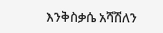እንቅስቃሴ አሻሽለን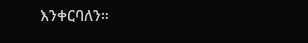እንቀርባለን።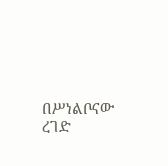በሥነልቦናው ረገድ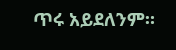ጥሩ አይደለንም።